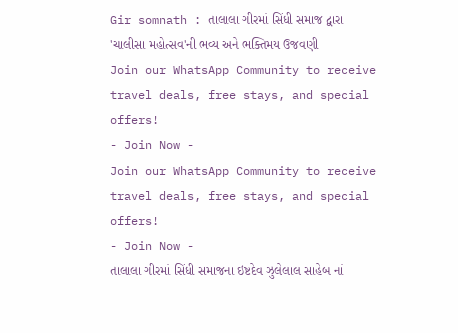Gir somnath : તાલાલા ગીરમાં સિંધી સમાજ દ્વારા 'ચાલીસા મહોત્સવ'ની ભવ્ય અને ભક્તિમય ઉજવણી
Join our WhatsApp Community to receive travel deals, free stays, and special offers!
- Join Now -
Join our WhatsApp Community to receive travel deals, free stays, and special offers!
- Join Now -
તાલાલા ગીરમાં સિંધી સમાજના ઇષ્ટદેવ ઝુલેલાલ સાહેબ નાં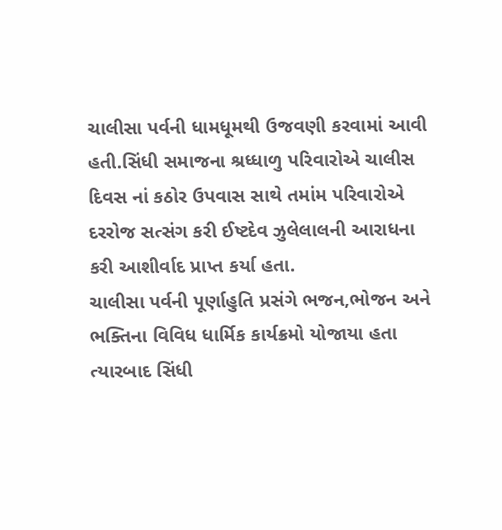ચાલીસા પર્વની ધામધૂમથી ઉજવણી કરવામાં આવી હતી.સિંધી સમાજના શ્રધ્ધાળુ પરિવારોએ ચાલીસ દિવસ નાં કઠોર ઉપવાસ સાથે તમાંમ પરિવારોએ દરરોજ સત્સંગ કરી ઈષ્ટદેવ ઝુલેલાલની આરાધના કરી આશીર્વાદ પ્રાપ્ત કર્યા હતા.
ચાલીસા પર્વની પૂર્ણાહુતિ પ્રસંગે ભજન,ભોજન અને ભક્તિના વિવિધ ધાર્મિક કાર્યક્રમો યોજાયા હતા ત્યારબાદ સિંધી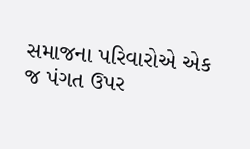સમાજના પરિવારોએ એક જ પંગત ઉપર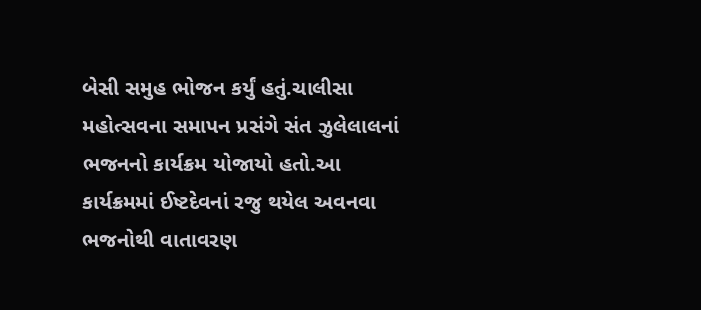બેસી સમુહ ભોજન કર્યું હતું.ચાલીસા મહોત્સવના સમાપન પ્રસંગે સંત ઝુલેલાલનાં ભજનનો કાર્યક્રમ યોજાયો હતો.આ કાર્યક્રમમાં ઈષ્ટદેવનાં રજુ થયેલ અવનવા ભજનોથી વાતાવરણ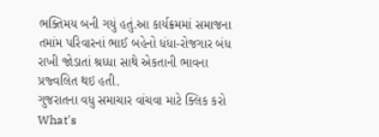ભક્તિમય બની ગયું હતું.આ કાર્યક્રમમાં સમાજના તમાંમ પરિવારનાં ભાઈ બહેનો ધંધા-રોજગાર બંધ રાખી જોડાતાં શ્રધ્ધા સાથે એકતાની ભાવના પ્રજ્વલિત થઇ હતી.
ગુજરાતના વધુ સમાચાર વાંચવા માટે ક્લિક કરો
What's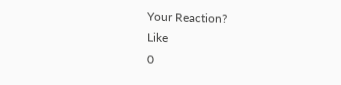Your Reaction?
Like
0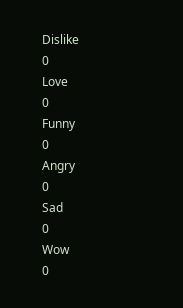Dislike
0
Love
0
Funny
0
Angry
0
Sad
0
Wow
0